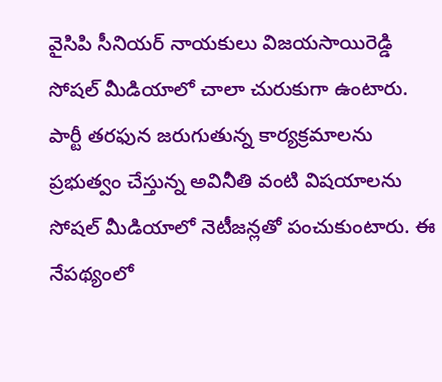వైసిపి సీనియర్ నాయకులు విజయసాయిరెడ్డి సోషల్ మీడియాలో చాలా చురుకుగా ఉంటారు. పార్టీ తరఫున జరుగుతున్న కార్యక్రమాలను ప్రభుత్వం చేస్తున్న అవినీతి వంటి విషయాలను సోషల్ మీడియాలో నెటీజన్లతో పంచుకుంటారు. ఈ నేపథ్యంలో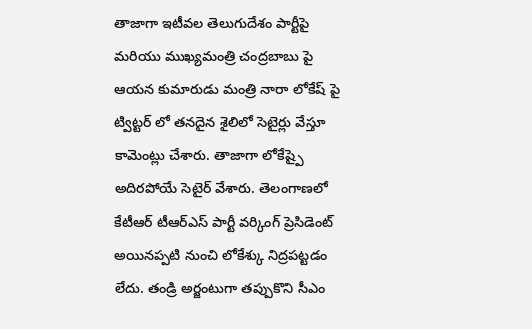తాజాగా ఇటీవల తెలుగుదేశం పార్టీపై మరియు ముఖ్యమంత్రి చంద్రబాబు పై ఆయన కుమారుడు మంత్రి నారా లోకేష్ పై ట్విట్టర్ లో తనదైన శైలిలో సెటైర్లు వేస్తూ కామెంట్లు చేశారు. తాజాగా లోకేష్పై అదిరపోయే సెటైర్ వేశారు. తెలంగాణలో కేటీఆర్ టీఆర్ఎస్ పార్టీ వర్కింగ్ ప్రెసిడెంట్ అయినప్పటి నుంచి లోకేశ్కు నిద్రపట్టడం లేదు. తండ్రి అర్జంటుగా తప్పుకొని సీఎం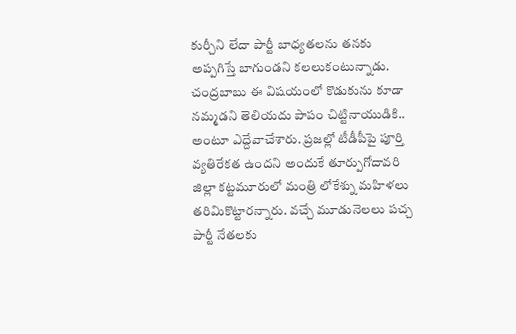కుర్చీని లేదా పార్టీ బాధ్యతలను తనకు అప్పగిస్తే బాగుండని కలలుకంటున్నాడు. చంద్రబాబు ఈ విషయంలో కొడుకును కూడా నమ్మడని తెలియదు పాపం చిట్టినాయుడికి.. అంటూ ఎద్దేవాచేశారు. ప్రజల్లో టీడీపీపై పూర్తి వ్యతిరేకత ఉందని అందుకే తూర్పుగోదావరి జిల్లా కట్టమూరులో మంత్రి లోకేశ్ను మహిళలు తరిమికొట్టారన్నారు. వచ్చే మూడునెలలు పచ్చ పార్టీ నేతలకు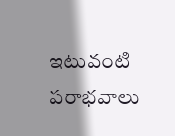ఇటువంటి పరాభవాలు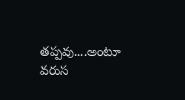తప్పవు....అంటూ వరుస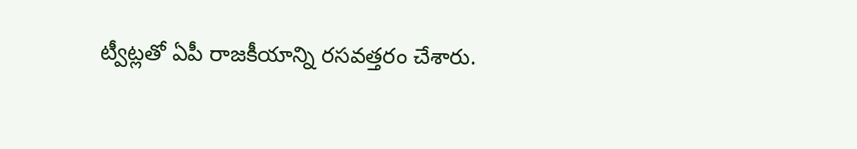ట్వీట్లతో ఏపీ రాజకీయాన్ని రసవత్తరం చేశారు.